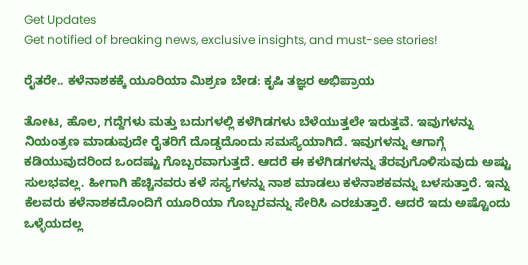Get Updates
Get notified of breaking news, exclusive insights, and must-see stories!

ರೈತರೇ.. ಕಳೆನಾಶಕಕ್ಕೆ ಯೂರಿಯಾ ಮಿಶ್ರಣ ಬೇಡ: ಕೃಷಿ ತಜ್ಞರ ಅಭಿಪ್ರಾಯ

ತೋಟ, ಹೊಲ, ಗದ್ದೆಗಳು ಮತ್ತು ಬದುಗಳಲ್ಲಿ ಕಳೆಗಿಡಗಳು ಬೆಳೆಯುತ್ತಲೇ ಇರುತ್ತವೆ. ಇವುಗಳನ್ನು ನಿಯಂತ್ರಣ ಮಾಡುವುದೇ ರೈತರಿಗೆ ದೊಡ್ಡದೊಂದು ಸಮಸ್ಯೆಯಾಗಿದೆ. ಇವುಗಳನ್ನು ಆಗಾಗ್ಗೆ ಕಡಿಯುವುದರಿಂದ ಒಂದಷ್ಟು ಗೊಬ್ಬರವಾಗುತ್ತದೆ. ಆದರೆ ಈ ಕಳೆಗಿಡಗಳನ್ನು ತೆರವುಗೊಳಿಸುವುದು ಅಷ್ಟು ಸುಲಭವಲ್ಲ. ಹೀಗಾಗಿ ಹೆಚ್ಚಿನವರು ಕಳೆ ಸಸ್ಯಗಳನ್ನು ನಾಶ ಮಾಡಲು ಕಳೆನಾಶಕವನ್ನು ಬಳಸುತ್ತಾರೆ. ಇನ್ನು ಕೆಲವರು ಕಳೆನಾಶಕದೊಂದಿಗೆ ಯೂರಿಯಾ ಗೊಬ್ಬರವನ್ನು ಸೇರಿಸಿ ಎರಚುತ್ತಾರೆ. ಆದರೆ ಇದು ಅಷ್ಟೊಂದು ಒಳ್ಳೆಯದಲ್ಲ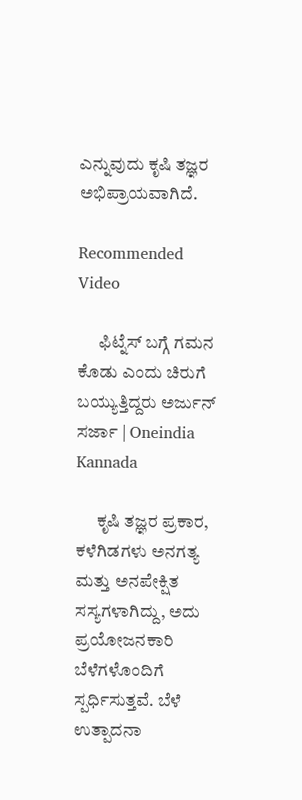ಎನ್ನುವುದು ಕೃಷಿ ತಜ್ಞರ ಅಭಿಪ್ರಾಯವಾಗಿದೆ.

Recommended Video

      ಫಿಟ್ನೆಸ್ ಬಗ್ಗೆ ಗಮನ ಕೊಡು ಎಂದು ಚಿರುಗೆ ಬಯ್ಯುತ್ತಿದ್ದರು ಅರ್ಜುನ್ ಸರ್ಜಾ | Oneindia Kannada

      ಕೃಷಿ ತಜ್ಞರ ಪ್ರಕಾರ, ಕಳೆಗಿಡಗಳು ಅನಗತ್ಯ ಮತ್ತು ಅನಪೇಕ್ಷಿತ ಸಸ್ಯಗಳಾಗಿದ್ದು, ಅದು ಪ್ರಯೋಜನಕಾರಿ ಬೆಳೆಗಳೊಂದಿಗೆ ಸ್ಪರ್ಧಿಸುತ್ತವೆ. ಬೆಳೆ ಉತ್ಪಾದನಾ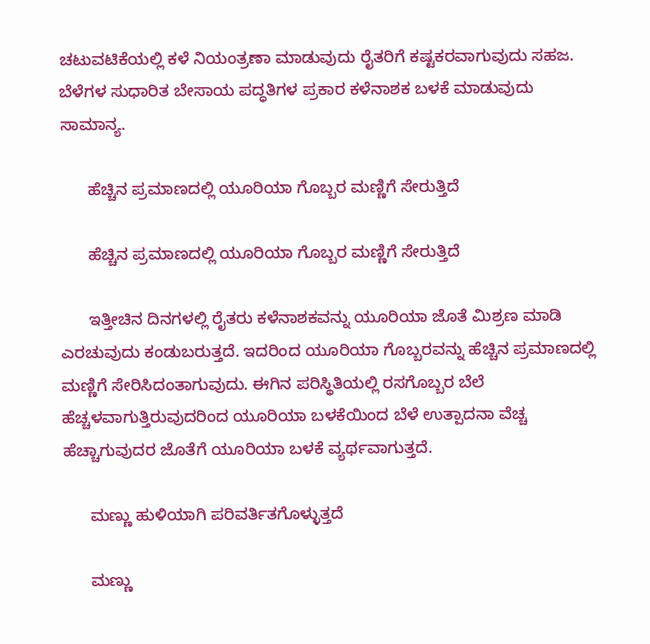ಚಟುವಟಿಕೆಯಲ್ಲಿ ಕಳೆ ನಿಯಂತ್ರಣಾ ಮಾಡುವುದು ರೈತರಿಗೆ ಕಷ್ಟಕರವಾಗುವುದು ಸಹಜ. ಬೆಳೆಗಳ ಸುಧಾರಿತ ಬೇಸಾಯ ಪದ್ಧತಿಗಳ ಪ್ರಕಾರ ಕಳೆನಾಶಕ ಬಳಕೆ ಮಾಡುವುದು ಸಾಮಾನ್ಯ.

      ಹೆಚ್ಚಿನ ಪ್ರಮಾಣದಲ್ಲಿ ಯೂರಿಯಾ ಗೊಬ್ಬರ ಮಣ್ಣಿಗೆ ಸೇರುತ್ತಿದೆ

      ಹೆಚ್ಚಿನ ಪ್ರಮಾಣದಲ್ಲಿ ಯೂರಿಯಾ ಗೊಬ್ಬರ ಮಣ್ಣಿಗೆ ಸೇರುತ್ತಿದೆ

      ಇತ್ತೀಚಿನ ದಿನಗಳಲ್ಲಿ ರೈತರು ಕಳೆನಾಶಕವನ್ನು ಯೂರಿಯಾ ಜೊತೆ ಮಿಶ್ರಣ ಮಾಡಿ ಎರಚುವುದು ಕಂಡುಬರುತ್ತದೆ. ಇದರಿಂದ ಯೂರಿಯಾ ಗೊಬ್ಬರವನ್ನು ಹೆಚ್ಚಿನ ಪ್ರಮಾಣದಲ್ಲಿ ಮಣ್ಣಿಗೆ ಸೇರಿಸಿದಂತಾಗುವುದು. ಈಗಿನ ಪರಿಸ್ಥಿತಿಯಲ್ಲಿ ರಸಗೊಬ್ಬರ ಬೆಲೆ ಹೆಚ್ಚಳವಾಗುತ್ತಿರುವುದರಿಂದ ಯೂರಿಯಾ ಬಳಕೆಯಿಂದ ಬೆಳೆ ಉತ್ಪಾದನಾ ವೆಚ್ಚ ಹೆಚ್ಚಾಗುವುದರ ಜೊತೆಗೆ ಯೂರಿಯಾ ಬಳಕೆ ವ್ಯರ್ಥವಾಗುತ್ತದೆ.

      ಮಣ್ಣು ಹುಳಿಯಾಗಿ ಪರಿವರ್ತಿತಗೊಳ್ಳುತ್ತದೆ

      ಮಣ್ಣು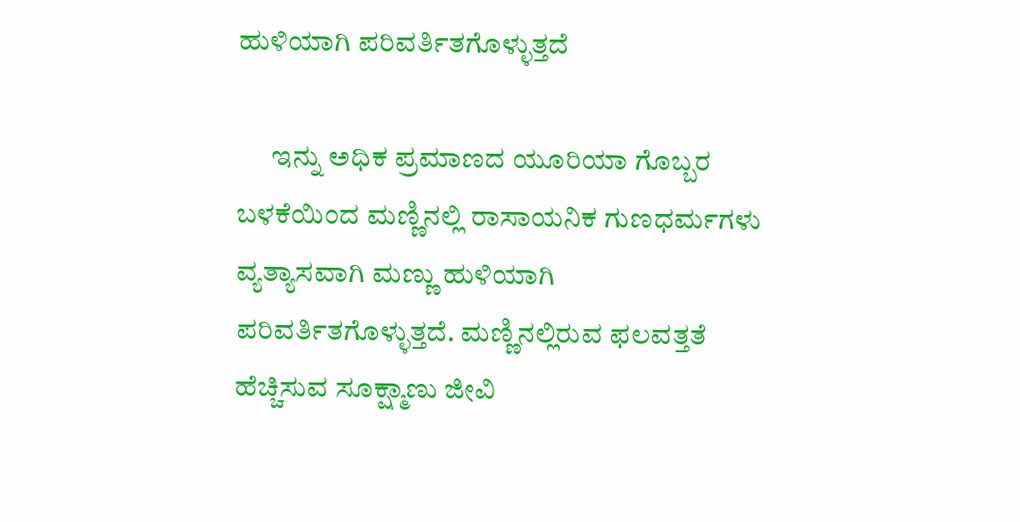ಹುಳಿಯಾಗಿ ಪರಿವರ್ತಿತಗೊಳ್ಳುತ್ತದೆ

      ಇನ್ನು ಅಧಿಕ ಪ್ರಮಾಣದ ಯೂರಿಯಾ ಗೊಬ್ಬರ ಬಳಕೆಯಿಂದ ಮಣ್ಣಿನಲ್ಲಿ ರಾಸಾಯನಿಕ ಗುಣಧರ್ಮಗಳು ವ್ಯತ್ಯಾಸವಾಗಿ ಮಣ್ಣು ಹುಳಿಯಾಗಿ ಪರಿವರ್ತಿತಗೊಳ್ಳುತ್ತದೆ. ಮಣ್ಣಿನಲ್ಲಿರುವ ಫಲವತ್ತತೆ ಹೆಚ್ಚಿಸುವ ಸೂಕ್ಷ್ಮಾಣು ಜೀವಿ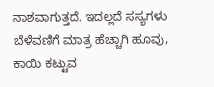ನಾಶವಾಗುತ್ತದೆ. ಇದಲ್ಲದೆ ಸಸ್ಯಗಳು ಬೆಳೆವಣಿಗೆ ಮಾತ್ರ ಹೆಚ್ಚಾಗಿ ಹೂವು, ಕಾಯಿ ಕಟ್ಟುವ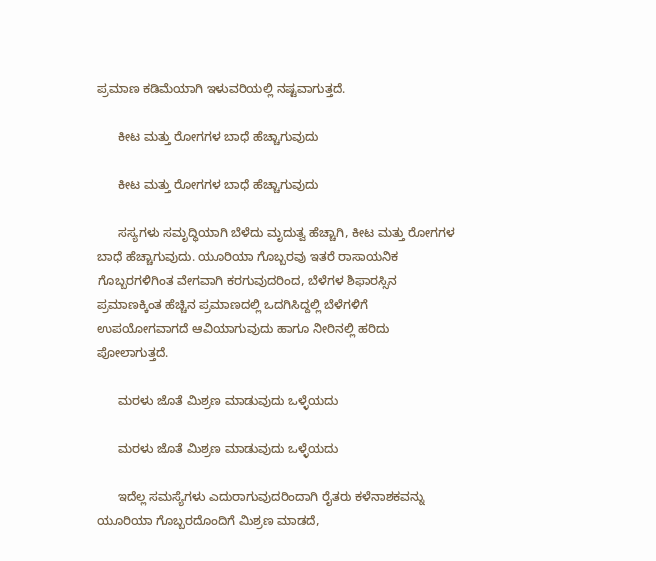ಪ್ರಮಾಣ ಕಡಿಮೆಯಾಗಿ ಇಳುವರಿಯಲ್ಲಿ ನಷ್ಟವಾಗುತ್ತದೆ.

      ಕೀಟ ಮತ್ತು ರೋಗಗಳ ಬಾಧೆ ಹೆಚ್ಚಾಗುವುದು

      ಕೀಟ ಮತ್ತು ರೋಗಗಳ ಬಾಧೆ ಹೆಚ್ಚಾಗುವುದು

      ಸಸ್ಯಗಳು ಸಮೃದ್ಧಿಯಾಗಿ ಬೆಳೆದು ಮೃದುತ್ವ ಹೆಚ್ಚಾಗಿ, ಕೀಟ ಮತ್ತು ರೋಗಗಳ ಬಾಧೆ ಹೆಚ್ಚಾಗುವುದು. ಯೂರಿಯಾ ಗೊಬ್ಬರವು ಇತರೆ ರಾಸಾಯನಿಕ ಗೊಬ್ಬರಗಳಿಗಿಂತ ವೇಗವಾಗಿ ಕರಗುವುದರಿಂದ, ಬೆಳೆಗಳ ಶಿಫಾರಸ್ಸಿನ ಪ್ರಮಾಣಕ್ಕಿಂತ ಹೆಚ್ಚಿನ ಪ್ರಮಾಣದಲ್ಲಿ ಒದಗಿಸಿದ್ದಲ್ಲಿ ಬೆಳೆಗಳಿಗೆ ಉಪಯೋಗವಾಗದೆ ಆವಿಯಾಗುವುದು ಹಾಗೂ ನೀರಿನಲ್ಲಿ ಹರಿದು ಪೋಲಾಗುತ್ತದೆ.

      ಮರಳು ಜೊತೆ ಮಿಶ್ರಣ ಮಾಡುವುದು ಒಳ್ಳೆಯದು

      ಮರಳು ಜೊತೆ ಮಿಶ್ರಣ ಮಾಡುವುದು ಒಳ್ಳೆಯದು

      ಇದೆಲ್ಲ ಸಮಸ್ಯೆಗಳು ಎದುರಾಗುವುದರಿಂದಾಗಿ ರೈತರು ಕಳೆನಾಶಕವನ್ನು ಯೂರಿಯಾ ಗೊಬ್ಬರದೊಂದಿಗೆ ಮಿಶ್ರಣ ಮಾಡದೆ,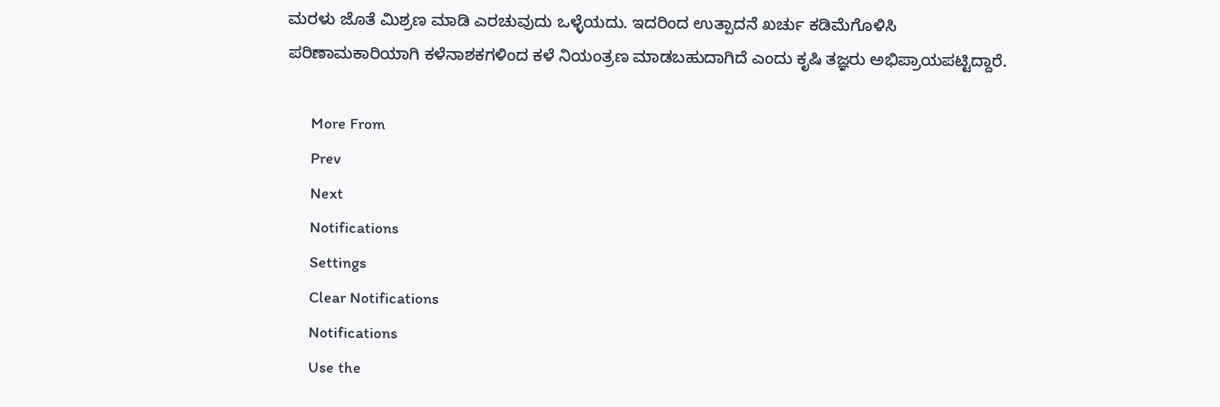ಮರಳು ಜೊತೆ ಮಿಶ್ರಣ ಮಾಡಿ ಎರಚುವುದು ಒಳ್ಳೆಯದು. ಇದರಿಂದ ಉತ್ಪಾದನೆ ಖರ್ಚು ಕಡಿಮೆಗೊಳಿಸಿ ಪರಿಣಾಮಕಾರಿಯಾಗಿ ಕಳೆನಾಶಕಗಳಿಂದ ಕಳೆ ನಿಯಂತ್ರಣ ಮಾಡಬಹುದಾಗಿದೆ ಎಂದು ಕೃಷಿ ತಜ್ಞರು ಅಭಿಪ್ರಾಯಪಟ್ಟಿದ್ದಾರೆ.

      More From
      Prev
      Next
      Notifications
      Settings
      Clear Notifications
      Notifications
      Use the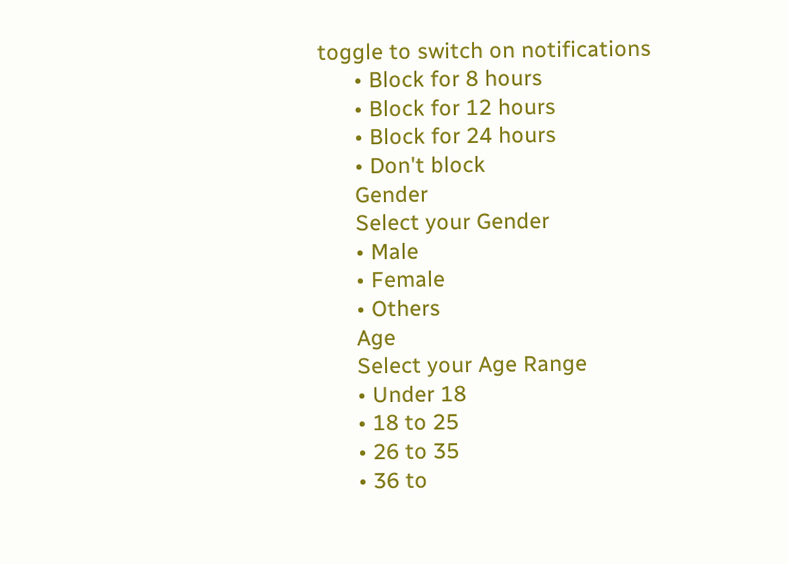toggle to switch on notifications
      • Block for 8 hours
      • Block for 12 hours
      • Block for 24 hours
      • Don't block
      Gender
      Select your Gender
      • Male
      • Female
      • Others
      Age
      Select your Age Range
      • Under 18
      • 18 to 25
      • 26 to 35
      • 36 to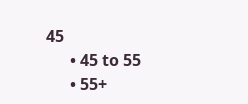45
      • 45 to 55
      • 55+